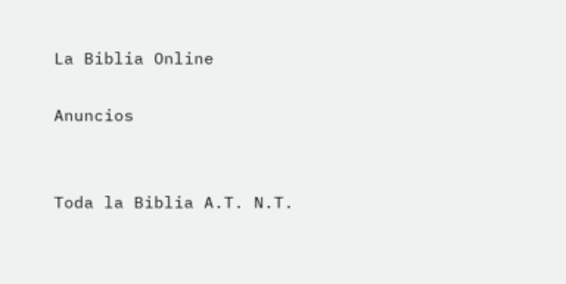La Biblia Online

Anuncios


Toda la Biblia A.T. N.T.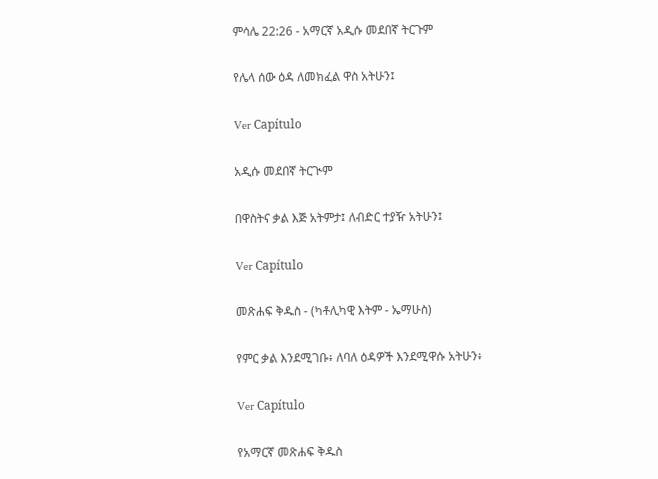ምሳሌ 22:26 - አማርኛ አዲሱ መደበኛ ትርጉም

የሌላ ሰው ዕዳ ለመክፈል ዋስ አትሁን፤

Ver Capítulo

አዲሱ መደበኛ ትርጒም

በዋስትና ቃል እጅ አትምታ፤ ለብድር ተያዥ አትሁን፤

Ver Capítulo

መጽሐፍ ቅዱስ - (ካቶሊካዊ እትም - ኤማሁስ)

የምር ቃል እንደሚገቡ፥ ለባለ ዕዳዎች እንደሚዋሱ አትሁን፥

Ver Capítulo

የአማርኛ መጽሐፍ ቅዱስ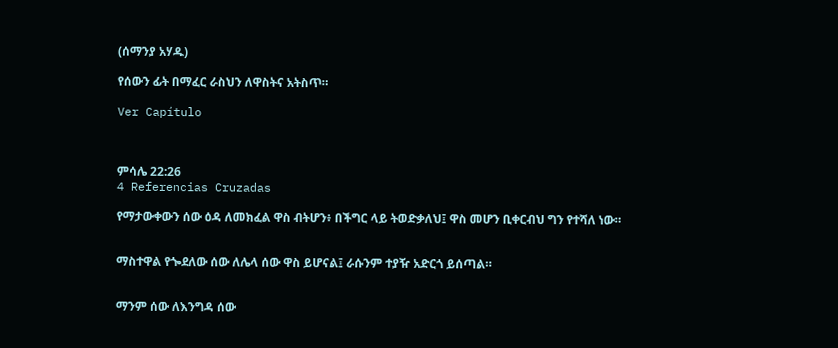(ሰማንያ አሃዱ)

የሰውን ፊት በማፈር ራስህን ለዋስትና አትስጥ።

Ver Capítulo



ምሳሌ 22:26
4 Referencias Cruzadas

የማታውቀውን ሰው ዕዳ ለመክፈል ዋስ ብትሆን፥ በችግር ላይ ትወድቃለህ፤ ዋስ መሆን ቢቀርብህ ግን የተሻለ ነው።


ማስተዋል የጐደለው ሰው ለሌላ ሰው ዋስ ይሆናል፤ ራሱንም ተያዥ አድርጎ ይሰጣል።


ማንም ሰው ለእንግዳ ሰው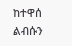ከተዋሰ ልብሱን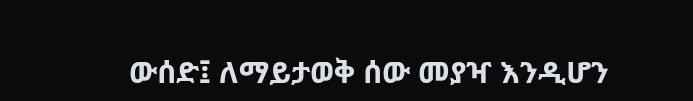ውሰድ፤ ለማይታወቅ ሰው መያዣ እንዲሆን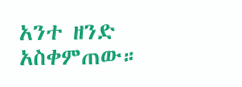አንተ ዘንድ አስቀምጠው።